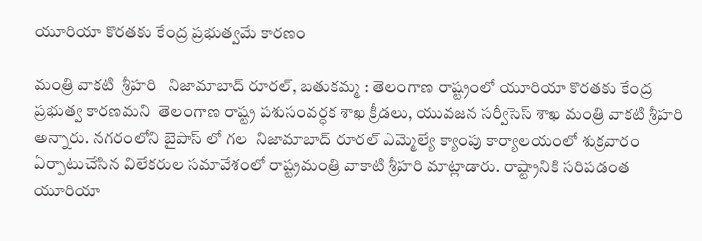యూరియా కొరతకు కేంద్ర ప్రభుత్వమే కారణం

మంత్రి వాకటి  శ్రీహరి   నిజామాబాద్ రూరల్, బతుకమ్మ : తెలంగాణ రాష్ట్రంలో యూరియా కొరతకు కేంద్ర ప్రభుత్వ కారణమని  తెలంగాణ రాష్ట్ర పశుసంవర్ధక శాఖ క్రీడలు, యువజన సర్వీసెస్ శాఖ మంత్రి వాకటి శ్రీహరి అన్నారు. నగరంలోని బైపాస్ లో గల  నిజామాబాద్ రూరల్ ఎమ్మెల్యే క్యాంపు కార్యాలయంలో శుక్రవారం ఏర్పాటుచేసిన విలేకరుల సమావేశంలో రాష్ట్రమంత్రి వాకాటి శ్రీహరి మాట్లాడారు. రాష్ట్రానికి సరిపడంత యూరియా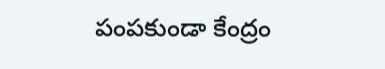పంపకుండా కేంద్రం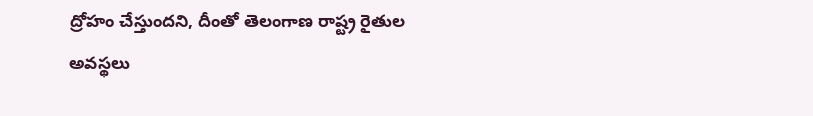ద్రోహం చేస్తుందని, దీంతో తెలంగాణ రాష్ట్ర రైతుల అవస్థలు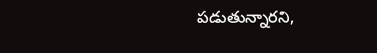పడుతున్నారని,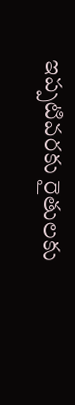ఇప్పటివరకు రైతులకు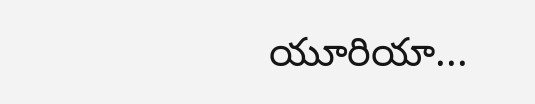యూరియా...